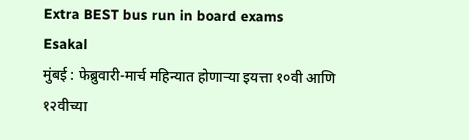Extra BEST bus run in board exams
Esakal
मुंबई : फेब्रुवारी-मार्च महिन्यात होणाऱ्या इयत्ता १०वी आणि १२वीच्या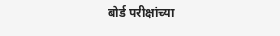बोर्ड परीक्षांच्या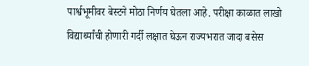पार्श्वभूमीवर बेस्टने मोठा निर्णय घेतला आहे. परीक्षा काळात लाखो विद्यार्थ्यांची होणारी गर्दी लक्षात घेऊन राज्यभरात जादा बसेस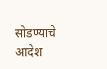सोडण्याचे आदेश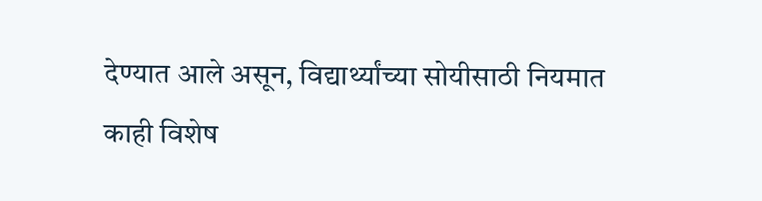देण्यात आले असून, विद्यार्थ्यांच्या सोयीसाठी नियमात काही विशेष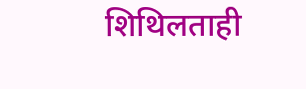शिथिलताही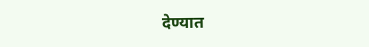देण्यात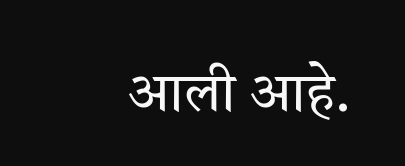आली आहे.